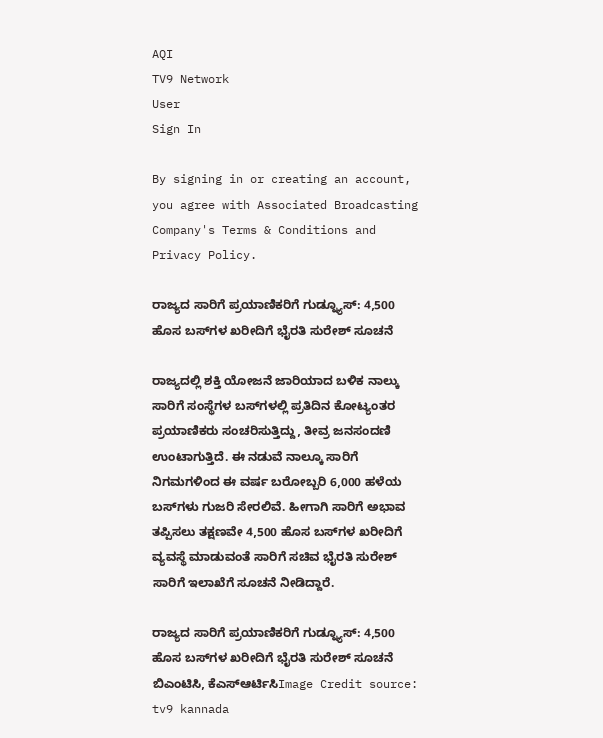AQI
TV9 Network
User
Sign In

By signing in or creating an account, you agree with Associated Broadcasting Company's Terms & Conditions and Privacy Policy.

ರಾಜ್ಯದ ಸಾರಿಗೆ ಪ್ರಯಾಣಿಕರಿಗೆ ಗುಡ್ನ್ಯೂಸ್: 4,500 ಹೊಸ ಬಸ್‌ಗಳ ಖರೀದಿಗೆ ಭೈರತಿ ಸುರೇಶ್ ಸೂಚನೆ

ರಾಜ್ಯದಲ್ಲಿ ಶಕ್ತಿ ಯೋಜನೆ ಜಾರಿಯಾದ ಬಳಿಕ ನಾಲ್ಕು ಸಾರಿಗೆ ಸಂಸ್ಥೆಗಳ ಬಸ್‌ಗಳಲ್ಲಿ ಪ್ರತಿದಿನ ಕೋಟ್ಯಂತರ ಪ್ರಯಾಣಿಕರು ಸಂಚರಿಸುತ್ತಿದ್ದು, ತೀವ್ರ ಜನಸಂದಣಿ ಉಂಟಾಗುತ್ತಿದೆ. ಈ ನಡುವೆ ನಾಲ್ಕೂ ಸಾರಿಗೆ ನಿಗಮಗಳಿಂದ ಈ ವರ್ಷ ಬರೋಬ್ಬರಿ 6,000 ಹಳೆಯ ಬಸ್‌ಗಳು ಗುಜರಿ ಸೇರಲಿವೆ. ಹೀಗಾಗಿ ಸಾರಿಗೆ ಅಭಾವ ತಪ್ಪಿಸಲು ತಕ್ಷಣವೇ 4,500 ಹೊಸ ಬಸ್‌ಗಳ ಖರೀದಿಗೆ ವ್ಯವಸ್ಥೆ ಮಾಡುವಂತೆ ಸಾರಿಗೆ ಸಚಿವ ಭೈರತಿ ಸುರೇಶ್ ಸಾರಿಗೆ ಇಲಾಖೆಗೆ ಸೂಚನೆ ನೀಡಿದ್ದಾರೆ.

ರಾಜ್ಯದ ಸಾರಿಗೆ ಪ್ರಯಾಣಿಕರಿಗೆ ಗುಡ್ನ್ಯೂಸ್: 4,500 ಹೊಸ ಬಸ್‌ಗಳ ಖರೀದಿಗೆ ಭೈರತಿ ಸುರೇಶ್ ಸೂಚನೆ
ಬಿಎಂಟಿಸಿ, ಕೆಎಸ್ಆರ್ಟಿಸಿImage Credit source: tv9 kannada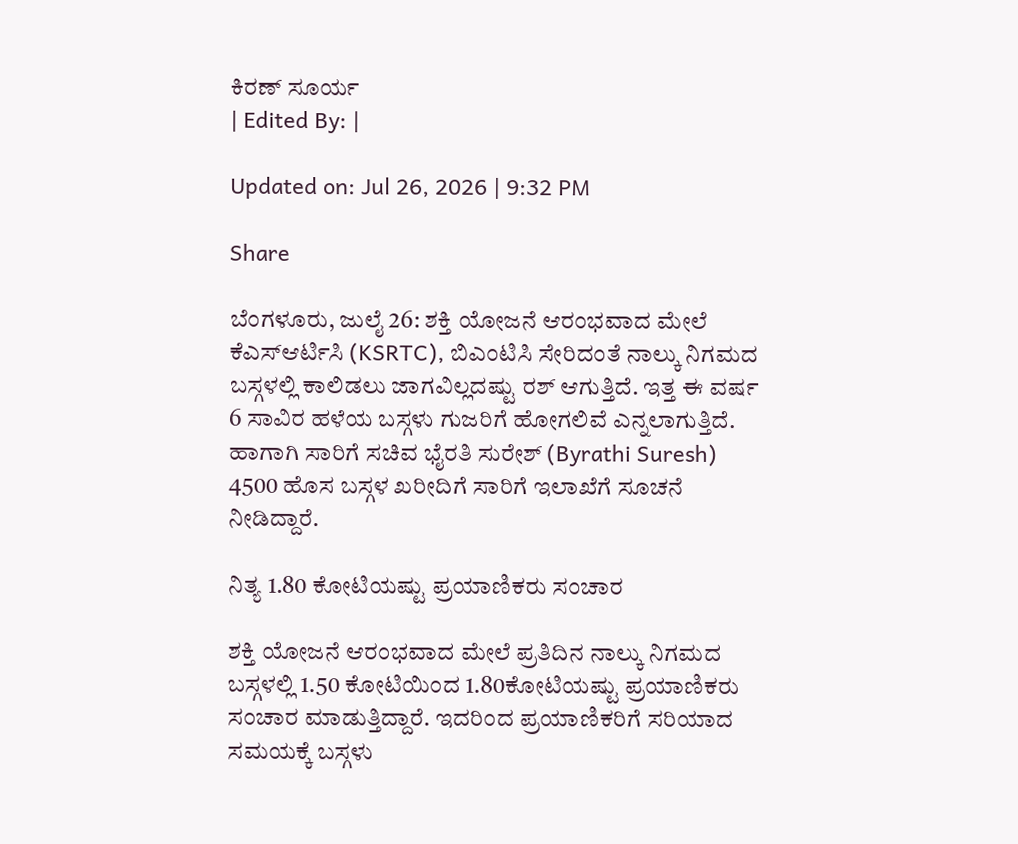ಕಿರಣ್ ಸೂರ್ಯ
| Edited By: |

Updated on: Jul 26, 2026 | 9:32 PM

Share

ಬೆಂಗಳೂರು, ಜುಲೈ 26: ಶಕ್ತಿ ಯೋಜನೆ ಆರಂಭವಾದ ಮೇಲೆ ಕೆಎಸ್ಆರ್ಟಿಸಿ (KSRTC), ಬಿಎಂಟಿಸಿ ಸೇರಿದಂತೆ ನಾಲ್ಕು ನಿಗಮದ ಬಸ್ಗಳಲ್ಲಿ ಕಾಲಿಡಲು ಜಾಗವಿಲ್ಲದಷ್ಟು ರಶ್ ಆಗುತ್ತಿದೆ. ಇತ್ತ ಈ ವರ್ಷ 6 ಸಾವಿರ ಹಳೆಯ ಬಸ್ಗಳು ಗುಜರಿಗೆ ಹೋಗಲಿವೆ ಎನ್ನಲಾಗುತ್ತಿದೆ. ಹಾಗಾಗಿ ಸಾರಿಗೆ ಸಚಿವ ಭೈರತಿ ಸುರೇಶ್ (Byrathi Suresh) 4500 ಹೊಸ ಬಸ್ಗಳ ಖರೀದಿಗೆ ಸಾರಿಗೆ ಇಲಾಖೆಗೆ ಸೂಚನೆ ನೀಡಿದ್ದಾರೆ.

ನಿತ್ಯ 1.80 ಕೋಟಿಯಷ್ಟು ಪ್ರಯಾಣಿಕರು ಸಂಚಾರ

ಶಕ್ತಿ ಯೋಜನೆ ಆರಂಭವಾದ ಮೇಲೆ ಪ್ರತಿದಿನ ನಾಲ್ಕು ನಿಗಮದ ಬಸ್ಗಳಲ್ಲಿ 1.50 ಕೋಟಿಯಿಂದ 1.80ಕೋಟಿಯಷ್ಟು ಪ್ರಯಾಣಿಕರು ಸಂಚಾರ ಮಾಡುತ್ತಿದ್ದಾರೆ. ಇದರಿಂದ ಪ್ರಯಾಣಿಕರಿಗೆ ಸರಿಯಾದ ಸಮಯಕ್ಕೆ ಬಸ್ಗಳು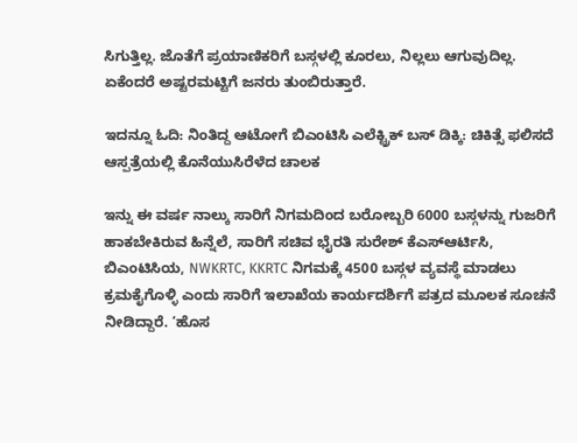ಸಿಗುತ್ತಿಲ್ಲ. ಜೊತೆಗೆ ಪ್ರಯಾಣಿಕರಿಗೆ ಬಸ್ಗಳಲ್ಲಿ ಕೂರಲು, ನಿಲ್ಲಲು ಆಗುವುದಿಲ್ಲ. ಏಕೆಂದರೆ ಅಷ್ಟರಮಟ್ಟಿಗೆ ಜನರು ತುಂಬಿರುತ್ತಾರೆ.

ಇದನ್ನೂ ಓದಿ: ನಿಂತಿದ್ದ ಆಟೋಗೆ ಬಿಎಂಟಿಸಿ ಎಲೆಕ್ಟ್ರಿಕ್ ಬಸ್ ಡಿಕ್ಕಿ: ಚಿಕಿತ್ಸೆ ಫಲಿಸದೆ ಆಸ್ಪತ್ರೆಯಲ್ಲಿ ಕೊನೆಯುಸಿರೆಳೆದ ಚಾಲಕ

ಇನ್ನು ಈ ವರ್ಷ ನಾಲ್ಕು ಸಾರಿಗೆ ನಿಗಮದಿಂದ ಬರೋಬ್ಬರಿ 6000 ಬಸ್ಗಳನ್ನು ಗುಜರಿಗೆ ಹಾಕಬೇಕಿರುವ ಹಿನ್ನೆಲೆ, ಸಾರಿಗೆ ಸಚಿವ ಭೈರತಿ ಸುರೇಶ್ ಕೆಎಸ್ಆರ್ಟಿಸಿ, ಬಿಎಂಟಿಸಿಯ, NWKRTC, KKRTC ನಿಗಮಕ್ಕೆ 4500 ಬಸ್ಗಳ ವ್ಯವಸ್ಥೆ ಮಾಡಲು ಕ್ರಮಕೈಗೊಳ್ಳಿ ಎಂದು ಸಾರಿಗೆ ಇಲಾಖೆಯ ಕಾರ್ಯದರ್ಶಿಗೆ ಪತ್ರದ ಮೂಲಕ ಸೂಚನೆ ನೀಡಿದ್ದಾರೆ. ‘ಹೊಸ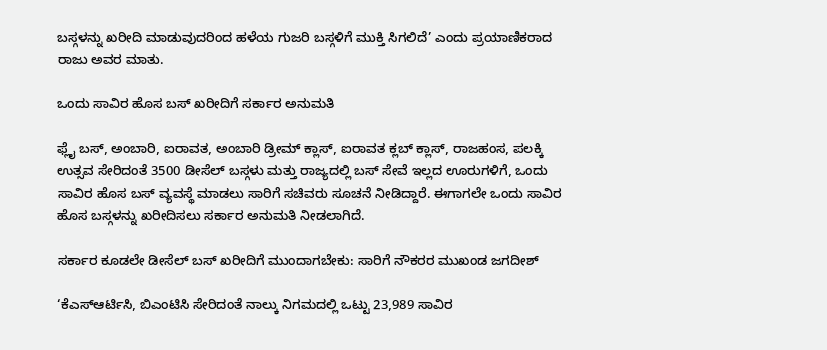ಬಸ್ಗಳನ್ನು ಖರೀದಿ ಮಾಡುವುದರಿಂದ ಹಳೆಯ ಗುಜರಿ ಬಸ್ಗಳಿಗೆ ಮುಕ್ತಿ ಸಿಗಲಿದೆ’ ಎಂದು ಪ್ರಯಾಣಿಕರಾದ ರಾಜು ಅವರ ಮಾತು.

ಒಂದು ಸಾವಿರ ಹೊಸ ಬಸ್ ಖರೀದಿಗೆ ಸರ್ಕಾರ ಅನುಮತಿ

ಫ್ಲೈ ಬಸ್, ಅಂಬಾರಿ, ಐರಾವತ, ಅಂಬಾರಿ ಡ್ರೀಮ್ ಕ್ಲಾಸ್, ಐರಾವತ ಕ್ಲಬ್ ಕ್ಲಾಸ್, ರಾಜಹಂಸ, ಪಲಕ್ಕಿ ಉತ್ಸವ ಸೇರಿದಂತೆ 3500 ಡೀಸೆಲ್ ಬಸ್ಗಳು ಮತ್ತು ರಾಜ್ಯದಲ್ಲಿ ಬಸ್ ಸೇವೆ ಇಲ್ಲದ ಊರುಗಳಿಗೆ, ಒಂದು ಸಾವಿರ ಹೊಸ ಬಸ್ ವ್ಯವಸ್ಥೆ ಮಾಡಲು ಸಾರಿಗೆ ಸಚಿವರು ಸೂಚನೆ ನೀಡಿದ್ದಾರೆ. ಈಗಾಗಲೇ ಒಂದು ಸಾವಿರ ಹೊಸ ಬಸ್ಗಳನ್ನು ಖರೀದಿಸಲು ಸರ್ಕಾರ ಅನುಮತಿ ನೀಡಲಾಗಿದೆ.

ಸರ್ಕಾರ ಕೂಡಲೇ ಡೀಸೆಲ್ ಬಸ್ ಖರೀದಿಗೆ ಮುಂದಾಗಬೇಕು: ಸಾರಿಗೆ ನೌಕರರ ಮುಖಂಡ ಜಗದೀಶ್

‘ಕೆಎಸ್ಆರ್ಟಿಸಿ, ಬಿಎಂಟಿಸಿ ಸೇರಿದಂತೆ ನಾಲ್ಕು ನಿಗಮದಲ್ಲಿ ಒಟ್ಟು 23,989 ಸಾವಿರ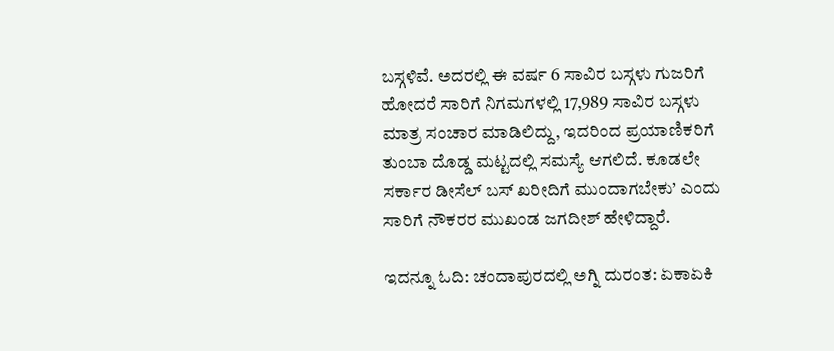ಬಸ್ಗಳಿವೆ. ಅದರಲ್ಲಿ ಈ ವರ್ಷ 6 ಸಾವಿರ ಬಸ್ಗಳು ಗುಜರಿಗೆ ಹೋದರೆ ಸಾರಿಗೆ ನಿಗಮಗಳಲ್ಲಿ 17,989 ಸಾವಿರ ಬಸ್ಗಳು ಮಾತ್ರ ಸಂಚಾರ ಮಾಡಿಲಿದ್ದು, ಇದರಿಂದ ಪ್ರಯಾಣಿಕರಿಗೆ ತುಂಬಾ ದೊಡ್ಡ ಮಟ್ಟದಲ್ಲಿ ಸಮಸ್ಯೆ ಆಗಲಿದೆ. ಕೂಡಲೇ ಸರ್ಕಾರ ಡೀಸೆಲ್ ಬಸ್ ಖರೀದಿಗೆ ಮುಂದಾಗಬೇಕು’ ಎಂದು ಸಾರಿಗೆ ನೌಕರರ ಮುಖಂಡ ಜಗದೀಶ್ ಹೇಳಿದ್ದಾರೆ.

ಇದನ್ನೂ ಓದಿ: ಚಂದಾಪುರದಲ್ಲಿ ಅಗ್ನಿ ದುರಂತ: ಏಕಾಏಕಿ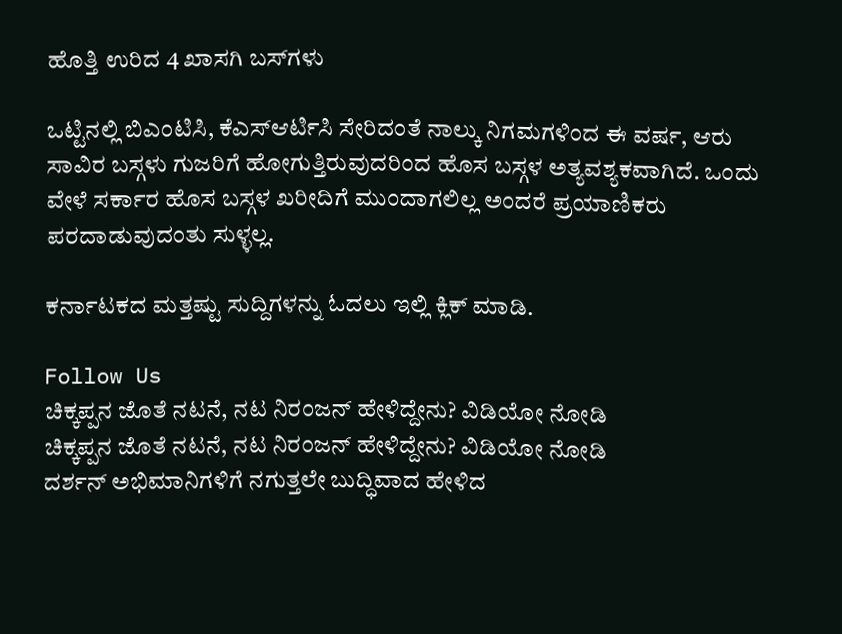ಹೊತ್ತಿ ಉರಿದ 4 ಖಾಸಗಿ ಬಸ್‌ಗಳು

ಒಟ್ಟಿನಲ್ಲಿ ಬಿಎಂಟಿಸಿ, ಕೆಎಸ್ಆರ್ಟಿಸಿ ಸೇರಿದಂತೆ ನಾಲ್ಕು ನಿಗಮಗಳಿಂದ ಈ ವರ್ಷ, ಆರು ಸಾವಿರ ಬಸ್ಗಳು ಗುಜರಿಗೆ ಹೋಗುತ್ತಿರುವುದರಿಂದ ಹೊಸ ಬಸ್ಗಳ ಅತ್ಯವಶ್ಯಕವಾಗಿದೆ. ಒಂದು ವೇಳೆ ಸರ್ಕಾರ ಹೊಸ ಬಸ್ಗಳ ಖರೀದಿಗೆ ಮುಂದಾಗಲಿಲ್ಲ ಅಂದರೆ ಪ್ರಯಾಣಿಕರು ಪರದಾಡುವುದಂತು ಸುಳ್ಳಲ್ಲ.

ಕರ್ನಾಟಕದ ಮತ್ತಷ್ಟು ಸುದ್ದಿಗಳನ್ನು ಓದಲು ಇಲ್ಲಿ ಕ್ಲಿಕ್ ಮಾಡಿ.

Follow Us
ಚಿಕ್ಕಪ್ಪನ ಜೊತೆ ನಟನೆ, ನಟ ನಿರಂಜನ್ ಹೇಳಿದ್ದೇನು? ವಿಡಿಯೋ ನೋಡಿ
ಚಿಕ್ಕಪ್ಪನ ಜೊತೆ ನಟನೆ, ನಟ ನಿರಂಜನ್ ಹೇಳಿದ್ದೇನು? ವಿಡಿಯೋ ನೋಡಿ
ದರ್ಶನ್ ಅಭಿಮಾನಿಗಳಿಗೆ ನಗುತ್ತಲೇ ಬುದ್ಧಿವಾದ ಹೇಳಿದ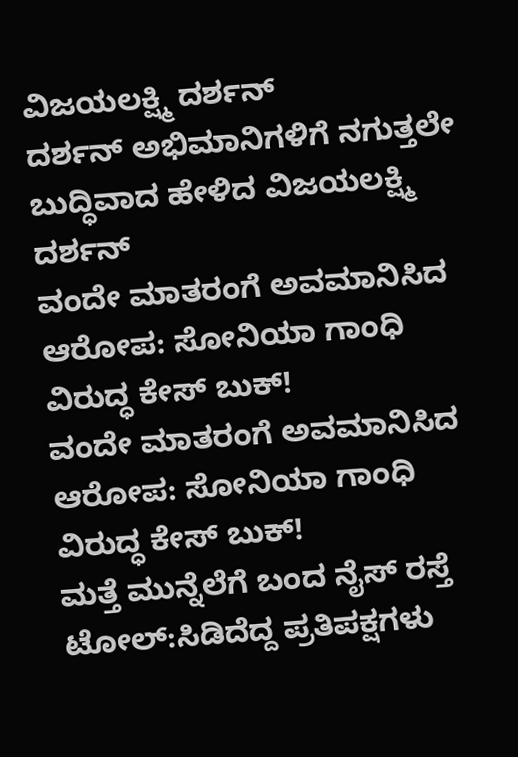ವಿಜಯಲಕ್ಷ್ಮಿ ದರ್ಶನ್
ದರ್ಶನ್ ಅಭಿಮಾನಿಗಳಿಗೆ ನಗುತ್ತಲೇ ಬುದ್ಧಿವಾದ ಹೇಳಿದ ವಿಜಯಲಕ್ಷ್ಮಿ ದರ್ಶನ್
ವಂದೇ ಮಾತರಂಗೆ ಅವಮಾನಿಸಿದ ಆರೋಪ: ಸೋನಿಯಾ ಗಾಂಧಿ ವಿರುದ್ಧ ಕೇಸ್ ಬುಕ್!
ವಂದೇ ಮಾತರಂಗೆ ಅವಮಾನಿಸಿದ ಆರೋಪ: ಸೋನಿಯಾ ಗಾಂಧಿ ವಿರುದ್ಧ ಕೇಸ್ ಬುಕ್!
ಮತ್ತೆ ಮುನ್ನೆಲೆಗೆ ಬಂದ ನೈಸ್ ರಸ್ತೆ ಟೋಲ್:ಸಿಡಿದೆದ್ದ ಪ್ರತಿಪಕ್ಷಗಳು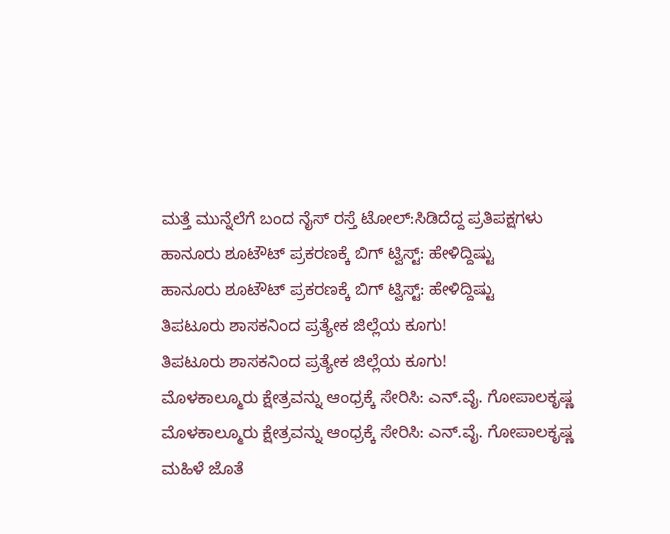ಮತ್ತೆ ಮುನ್ನೆಲೆಗೆ ಬಂದ ನೈಸ್ ರಸ್ತೆ ಟೋಲ್:ಸಿಡಿದೆದ್ದ ಪ್ರತಿಪಕ್ಷಗಳು
ಹಾನೂರು ಶೂಟೌಟ್ ಪ್ರಕರಣಕ್ಕೆ ಬಿಗ್ ಟ್ವಿಸ್ಟ್: ಹೇಳಿದ್ದಿಷ್ಟು
ಹಾನೂರು ಶೂಟೌಟ್ ಪ್ರಕರಣಕ್ಕೆ ಬಿಗ್ ಟ್ವಿಸ್ಟ್: ಹೇಳಿದ್ದಿಷ್ಟು
ತಿಪಟೂರು ಶಾಸಕನಿಂದ ಪ್ರತ್ಯೇಕ ಜಿಲ್ಲೆಯ ಕೂಗು!
ತಿಪಟೂರು ಶಾಸಕನಿಂದ ಪ್ರತ್ಯೇಕ ಜಿಲ್ಲೆಯ ಕೂಗು!
ಮೊಳಕಾಲ್ಮೂರು ಕ್ಷೇತ್ರವನ್ನು ಆಂಧ್ರಕ್ಕೆ ಸೇರಿಸಿ: ಎನ್.ವೈ. ಗೋಪಾಲಕೃಷ್ಣ
ಮೊಳಕಾಲ್ಮೂರು ಕ್ಷೇತ್ರವನ್ನು ಆಂಧ್ರಕ್ಕೆ ಸೇರಿಸಿ: ಎನ್.ವೈ. ಗೋಪಾಲಕೃಷ್ಣ
ಮಹಿಳೆ ಜೊತೆ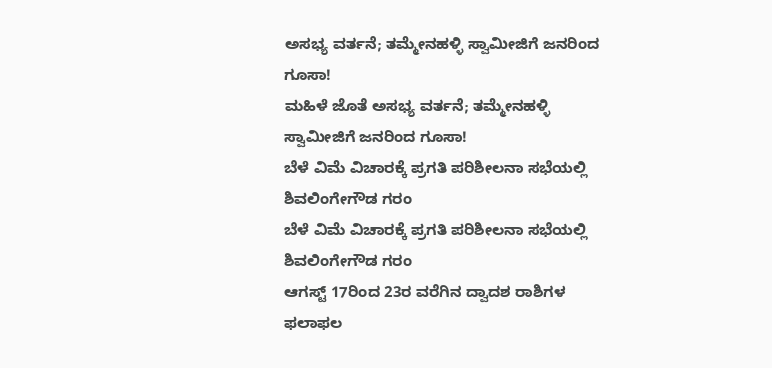ಅಸಭ್ಯ ವರ್ತನೆ; ತಮ್ಮೇನಹಳ್ಳಿ ಸ್ವಾಮೀಜಿಗೆ ಜನರಿಂದ ಗೂಸಾ!
ಮಹಿಳೆ ಜೊತೆ ಅಸಭ್ಯ ವರ್ತನೆ; ತಮ್ಮೇನಹಳ್ಳಿ ಸ್ವಾಮೀಜಿಗೆ ಜನರಿಂದ ಗೂಸಾ!
ಬೆಳೆ ವಿಮೆ ವಿಚಾರಕ್ಕೆ ಪ್ರಗತಿ ಪರಿಶೀಲನಾ ಸಭೆಯಲ್ಲಿ ಶಿವಲಿಂಗೇಗೌಡ ಗರಂ
ಬೆಳೆ ವಿಮೆ ವಿಚಾರಕ್ಕೆ ಪ್ರಗತಿ ಪರಿಶೀಲನಾ ಸಭೆಯಲ್ಲಿ ಶಿವಲಿಂಗೇಗೌಡ ಗರಂ
ಆಗಸ್ಟ್ 17ರಿಂದ 23ರ ವರೆಗಿನ ದ್ವಾದಶ ರಾಶಿಗಳ ಫಲಾಫಲ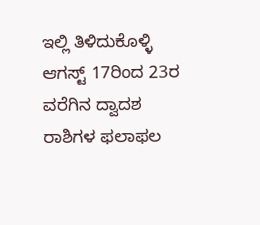ಇಲ್ಲಿ ತಿಳಿದುಕೊಳ್ಳಿ
ಆಗಸ್ಟ್ 17ರಿಂದ 23ರ ವರೆಗಿನ ದ್ವಾದಶ ರಾಶಿಗಳ ಫಲಾಫಲ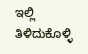ಇಲ್ಲಿ ತಿಳಿದುಕೊಳ್ಳಿ